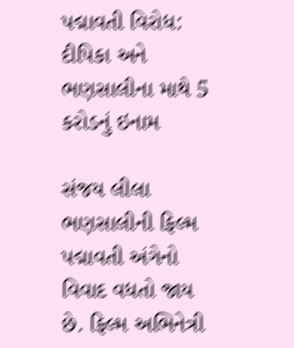પદ્માવતી વિરોધ: દીપિકા અને ભણસાલીના માથે 5 કરોડનું ઇનામ

સંજય લીલા ભણસાલીની ફિલ્મ પદ્માવતી અંગેનો વિવાદ વધતો જાય છે. ફિલ્મ અભિનેત્રી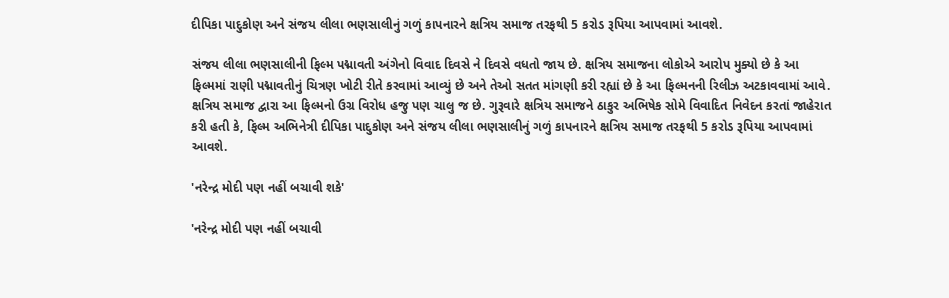દીપિકા પાદુકોણ અને સંજય લીલા ભણસાલીનું ગળું કાપનારને ક્ષત્રિય સમાજ તરફથી 5 કરોડ રૂપિયા આપવામાં આવશે.

સંજય લીલા ભણસાલીની ફિલ્મ પદ્માવતી અંગેનો વિવાદ દિવસે ને દિવસે વધતો જાય છે. ક્ષત્રિય સમાજના લોકોએ આરોપ મુક્યો છે કે આ ફિલ્મમાં રાણી પદ્માવતીનું ચિત્રણ ખોટી રીતે કરવામાં આવ્યું છે અને તેઓ સતત માંગણી કરી રહ્યાં છે કે આ ફિલ્મનની રિલીઝ અટકાવવામાં આવે. ક્ષત્રિય સમાજ દ્વારા આ ફિલ્મનો ઉગ્ર વિરોધ હજુ પણ ચાલુ જ છે. ગુરૂવારે ક્ષત્રિય સમાજને ઠાકુર અભિષેક સોમે વિવાદિત નિવેદન કરતાં જાહેરાત કરી હતી કે, ફિલ્મ અભિનેત્રી દીપિકા પાદુકોણ અને સંજય લીલા ભણસાલીનું ગળું કાપનારને ક્ષત્રિય સમાજ તરફથી 5 કરોડ રૂપિયા આપવામાં આવશે.

'નરેન્દ્ર મોદી પણ નહીં બચાવી શકે'

'નરેન્દ્ર મોદી પણ નહીં બચાવી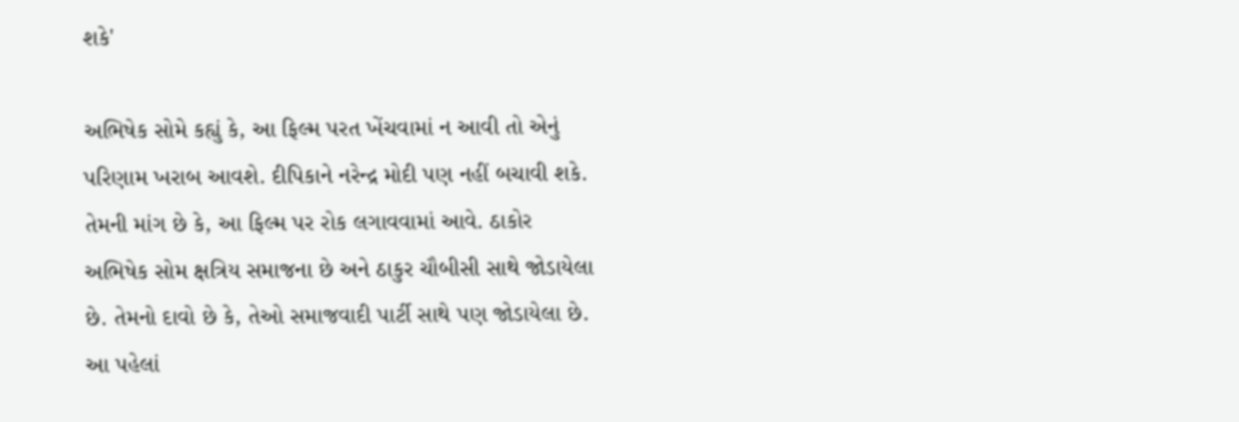શકે'

અભિષેક સોમે કહ્યું કે, આ ફિલ્મ પરત ખેંચવામાં ન આવી તો એનું પરિણામ ખરાબ આવશે. દીપિકાને નરેન્દ્ર મોદી પણ નહીં બચાવી શકે. તેમની માંગ છે કે, આ ફિલ્મ પર રોક લગાવવામાં આવે. ઠાકોર અભિષેક સોમ ક્ષત્રિય સમાજના છે અને ઠાકુર ચૌબીસી સાથે જોડાયેલા છે. તેમનો દાવો છે કે, તેઓ સમાજવાદી પાર્ટી સાથે પણ જોડાયેલા છે. આ પહેલાં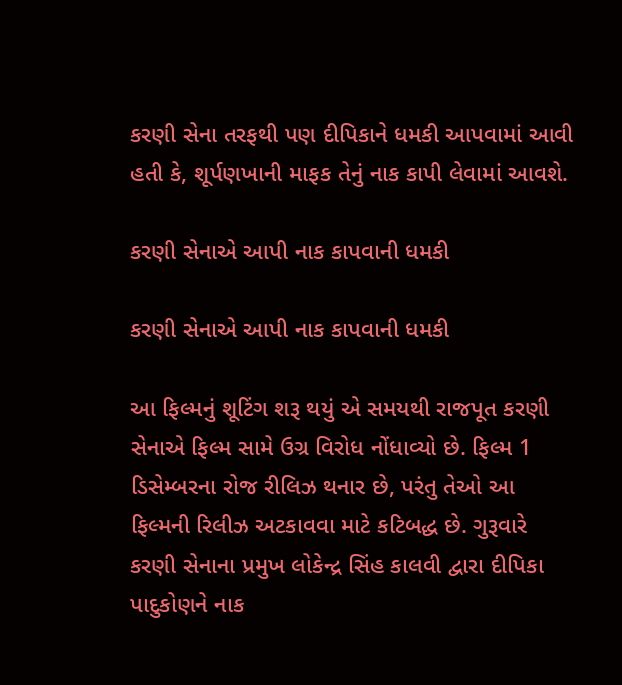કરણી સેના તરફથી પણ દીપિકાને ધમકી આપવામાં આવી હતી કે, શૂર્પણખાની માફક તેનું નાક કાપી લેવામાં આવશે.

કરણી સેનાએ આપી નાક કાપવાની ધમકી

કરણી સેનાએ આપી નાક કાપવાની ધમકી

આ ફિલ્મનું શૂટિંગ શરૂ થયું એ સમયથી રાજપૂત કરણી સેનાએ ફિલ્મ સામે ઉગ્ર વિરોધ નોંધાવ્યો છે. ફિલ્મ 1 ડિસેમ્બરના રોજ રીલિઝ થનાર છે, પરંતુ તેઓ આ ફિલ્મની રિલીઝ અટકાવવા માટે કટિબદ્ધ છે. ગુરૂવારે કરણી સેનાના પ્રમુખ લોકેન્દ્ર સિંહ કાલવી દ્વારા દીપિકા પાદુકોણને નાક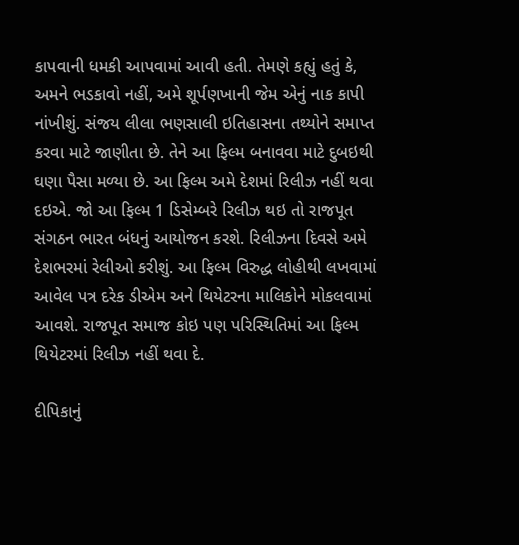કાપવાની ધમકી આપવામાં આવી હતી. તેમણે કહ્યું હતું કે, અમને ભડકાવો નહીં, અમે શૂર્પણખાની જેમ એનું નાક કાપી નાંખીશું. સંજય લીલા ભણસાલી ઇતિહાસના તથ્યોને સમાપ્ત કરવા માટે જાણીતા છે. તેને આ ફિલ્મ બનાવવા માટે દુબઇથી ઘણા પૈસા મળ્યા છે. આ ફિલ્મ અમે દેશમાં રિલીઝ નહીં થવા દઇએ. જો આ ફિલ્મ 1 ડિસેમ્બરે રિલીઝ થઇ તો રાજપૂત સંગઠન ભારત બંધનું આયોજન કરશે. રિલીઝના દિવસે અમે દેશભરમાં રેલીઓ કરીશું. આ ફિલ્મ વિરુદ્ધ લોહીથી લખવામાં આવેલ પત્ર દરેક ડીએમ અને થિયેટરના માલિકોને મોકલવામાં આવશે. રાજપૂત સમાજ કોઇ પણ પરિસ્થિતિમાં આ ફિલ્મ થિયેટરમાં રિલીઝ નહીં થવા દે.

દીપિકાનું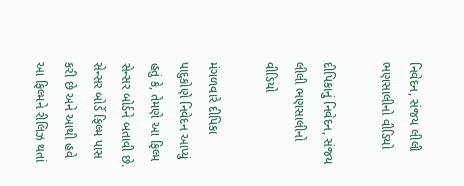નિવેદન, સંજય લીલી ભણસાલીનો વીડિયો

દીપિકાનું નિવેદન, સંજય લીલી ભણસાલીનો વીડિયો

મંગળવારે દીપિકા પાદુકોણે નિવેદન આપ્યું હતું કે, તેમણે આ ફિલ્મ સેન્સર બોર્ડને બતાવી છે. સેન્સર બોર્ડે ફિલ્મ પાસ કરી છે અને આથી હવે આ ફિલ્મને રીલિઝ થતાં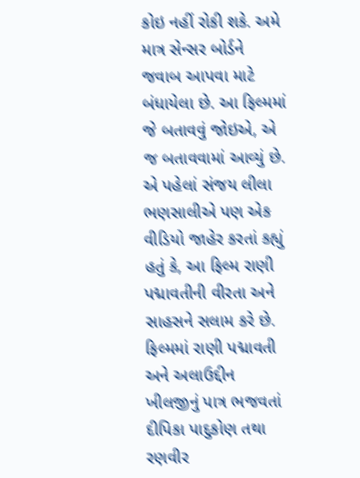કોઇ નહીં રોકી શકે. અમે માત્ર સેન્સર બોર્ડને જવાબ આપવા માટે બંધાયેલા છે. આ ફિલ્મમાં જે બતાવવું જોઇએ, એ જ બતાવવામાં આવ્યું છે. એ પહેલાં સંજય લીલા ભણસાલીએ પણ એક વીડિયો જાહેર કરતાં કહ્યું હતું કે, આ ફિલ્મ રાણી પદ્માવતીની વીરતા અને સાહસને સલામ કરે છે. ફિલ્મમાં રાણી પદ્માવતી અને અલાઉદ્દીન ખીલજીનું પાત્ર ભજવતાં દીપિકા પાદુકોણ તથા રણવીર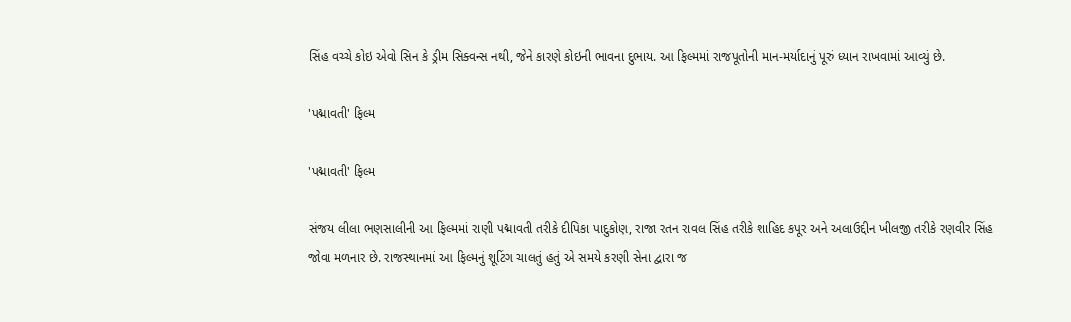સિંહ વચ્ચે કોઇ એવો સિન કે ડ્રીમ સિક્વન્સ નથી, જેને કારણે કોઇની ભાવના દુભાય. આ ફિલ્મમાં રાજપૂતોની માન-મર્યાદાનું પૂરું ધ્યાન રાખવામાં આવ્યું છે.

'પદ્માવતી' ફિલ્મ

'પદ્માવતી' ફિલ્મ

સંજય લીલા ભણસાલીની આ ફિલ્મમાં રાણી પદ્માવતી તરીકે દીપિકા પાદુકોણ, રાજા રતન રાવલ સિંહ તરીકે શાહિદ કપૂર અને અલાઉદ્દીન ખીલજી તરીકે રણવીર સિંહ જોવા મળનાર છે. રાજસ્થાનમાં આ ફિલ્મનું શૂટિંગ ચાલતું હતું એ સમયે કરણી સેના દ્વારા જ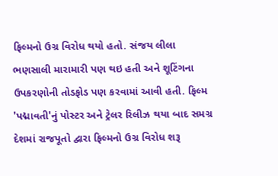ફિલ્મનો ઉગ્ર વિરોધ થયો હતો. સંજય લીલા ભણસાલી મારામારી પણ થઇ હતી અને શૂટિંગના ઉપકરણોની તોડફોડ પણ કરવામાં આવી હતી. ફિલ્મ 'પદ્માવતી'નું પોસ્ટર અને ટ્રેલર રિલીઝ થયા બાદ સમગ્ર દેશમાં રાજપૂતો દ્વારા ફિલ્મનો ઉગ્ર વિરોધ શરૂ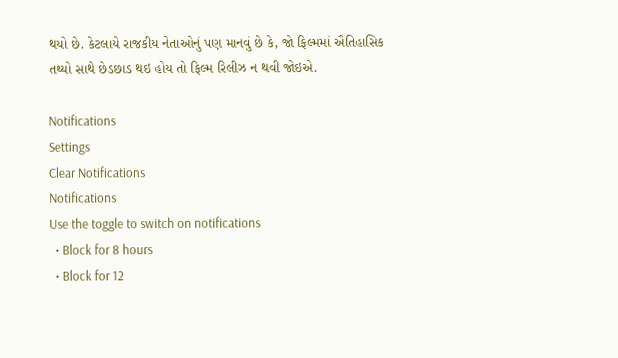થયો છે. કેટલાયે રાજકીય નેતાઓનું પણ માનવું છે કે, જો ફિલ્મમાં ઐતિહાસિક તથ્યો સાથે છેડછાડ થઇ હોય તો ફિલ્મ રિલીઝ ન થવી જોઇએ.

Notifications
Settings
Clear Notifications
Notifications
Use the toggle to switch on notifications
  • Block for 8 hours
  • Block for 12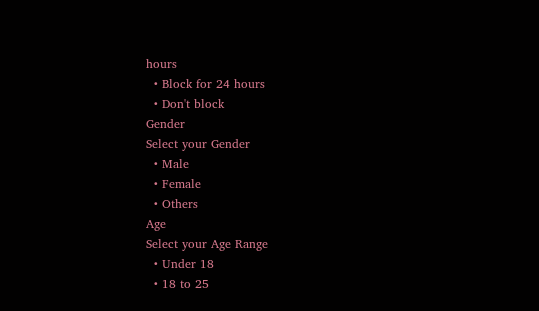hours
  • Block for 24 hours
  • Don't block
Gender
Select your Gender
  • Male
  • Female
  • Others
Age
Select your Age Range
  • Under 18
  • 18 to 25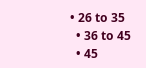• 26 to 35
  • 36 to 45
  • 45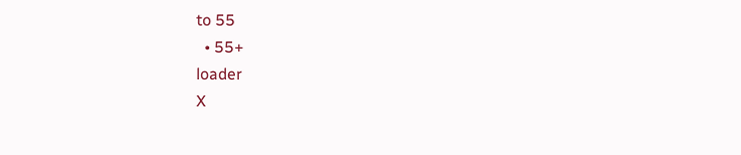to 55
  • 55+
loader
X